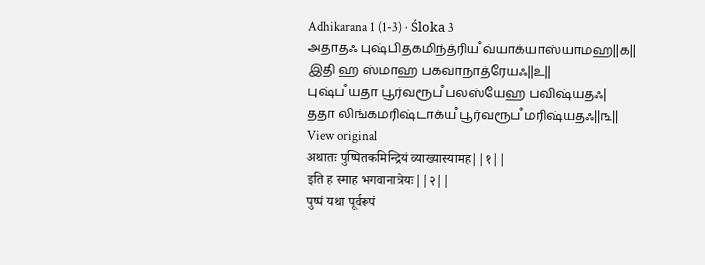Adhikarana 1 (1-3) · Śloka 3
அதாதஃ புஷ்பிதகமிந்த்ரியஂ வ்யாக்யாஸ்யாமஹ||௧||
இதி ஹ ஸ்மாஹ பகவாநாத்ரேயஃ||௨||
புஷ்பஂ யதா பூர்வரூபஂ பலஸ்யேஹ பவிஷ்யதஃ|
ததா லிங்கமரிஷ்டாக்யஂ பூர்வரூபஂ மரிஷ்யதஃ||௩||
View original
अथातः पुष्पितकमिन्द्रियं व्याख्यास्यामह||१||
इति ह स्माह भगवानात्रेयः||२||
पुष्पं यथा पूर्वरूपं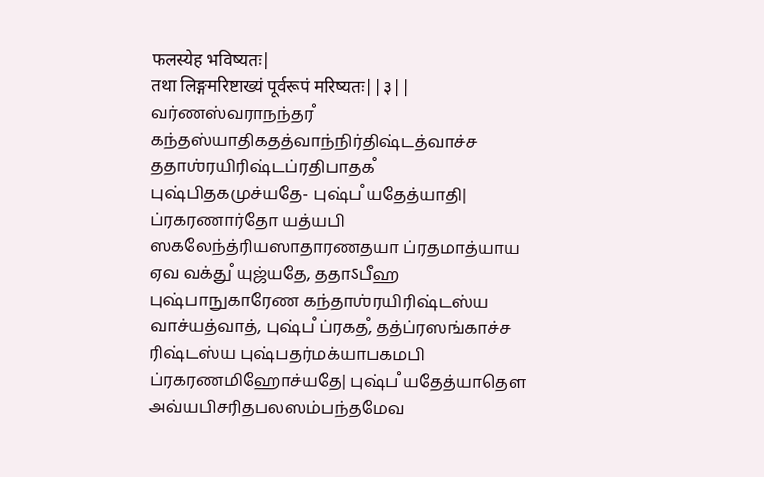फलस्येह भविष्यतः|
तथा लिङ्गमरिष्टाख्यं पूर्वरूपं मरिष्यतः||३||
வர்ணஸ்வராநந்தரஂ கந்தஸ்யாதிகதத்வாந்நிர்திஷ்டத்வாச்ச ததாஶ்ரயிரிஷ்டப்ரதிபாதகஂ புஷ்பிதகமுச்யதே- புஷ்பஂ யதேத்யாதி| ப்ரகரணார்தோ யத்யபி ஸகலேந்த்ரியஸாதாரணதயா ப்ரதமாத்யாய ஏவ வக்துஂ யுஜ்யதே, ததாऽபீஹ புஷ்பாநுகாரேண கந்தாஶ்ரயிரிஷ்டஸ்ய வாச்யத்வாத், புஷ்பஂ ப்ரகதஂ, தத்ப்ரஸங்காச்ச ரிஷ்டஸ்ய புஷ்பதர்மக்யாபகமபி ப்ரகரணமிஹோச்யதே| புஷ்பஂ யதேத்யாதௌ அவ்யபிசரிதபலஸம்பந்தமேவ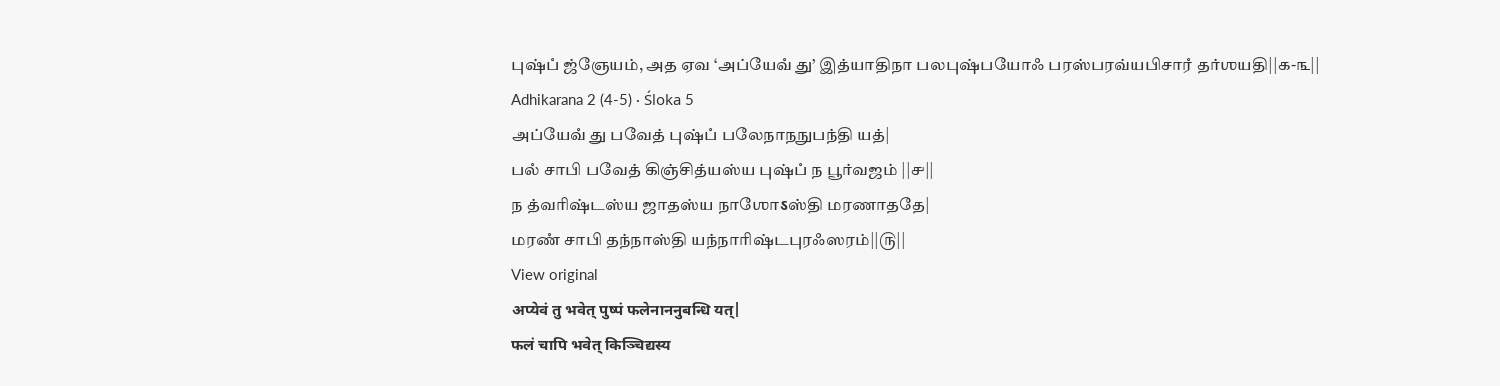புஷ்பஂ ஜ்ஞேயம், அத ஏவ ‘அப்யேவஂ து’ இத்யாதிநா பலபுஷ்பயோஃ பரஸ்பரவ்யபிசாரஂ தர்ஶயதி||௧-௩||
Adhikarana 2 (4-5) · Śloka 5
அப்யேவஂ து பவேத் புஷ்பஂ பலேநாநநுபந்தி யத்|
பலஂ சாபி பவேத் கிஞ்சித்யஸ்ய புஷ்பஂ ந பூர்வஜம் ||௪||
ந த்வரிஷ்டஸ்ய ஜாதஸ்ய நாஶோऽஸ்தி மரணாததே|
மரணஂ சாபி தந்நாஸ்தி யந்நாரிஷ்டபுரஃஸரம்||௫||
View original
अप्येवं तु भवेत् पुष्पं फलेनाननुबन्धि यत्|
फलं चापि भवेत् किञ्चिद्यस्य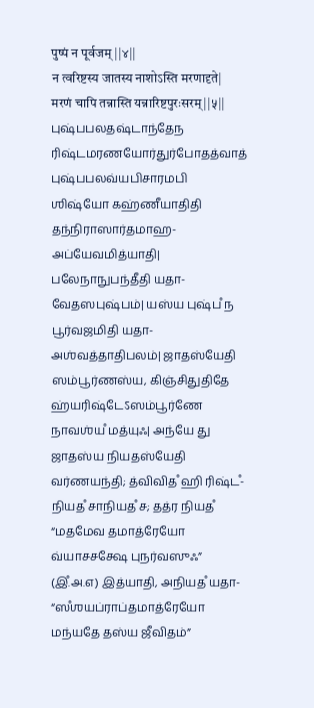पुष्पं न पूर्वजम् ||४||
न त्वरिष्टस्य जातस्य नाशोऽस्ति मरणादृते|
मरणं चापि तन्नास्ति यन्नारिष्टपुरःसरम्||५||
புஷ்பபலதஷ்டாந்தேந ரிஷ்டமரணயோர்துர்போதத்வாத் புஷ்பபலவ்யபிசாரமபி ஶிஷ்யோ கஹ்ணீயாதிதி தந்நிராஸார்தமாஹ- அப்யேவமித்யாதி| பலேநாநுபந்தீதி யதா- வேதஸபுஷ்பம்| யஸ்ய புஷ்பஂ ந பூர்வஜமிதி யதா- அஶ்வத்தாதிபலம்| ஜாதஸ்யேதி ஸம்பூர்ணஸ்ய, கிஞ்சிதுதிதே ஹ்யரிஷ்டேऽஸம்பூர்ணே நாவஶ்யஂ மத்யுஃ| அந்யே து ஜாதஸ்ய நியதஸ்யேதி வர்ணயந்தி; த்விவிதஂ ஹி ரிஷ்டஂ- நியதஂ சாநியதஂ ச; தத்ர நியதஂ “மதமேவ தமாத்ரேயோ வ்யாசசக்ஷே புநர்வஸுஃ” (இஂ.அ.௭) இத்யாதி, அநியதஂ யதா- “ஸஂஶயப்ராப்தமாத்ரேயோ மந்யதே தஸ்ய ஜீவிதம்”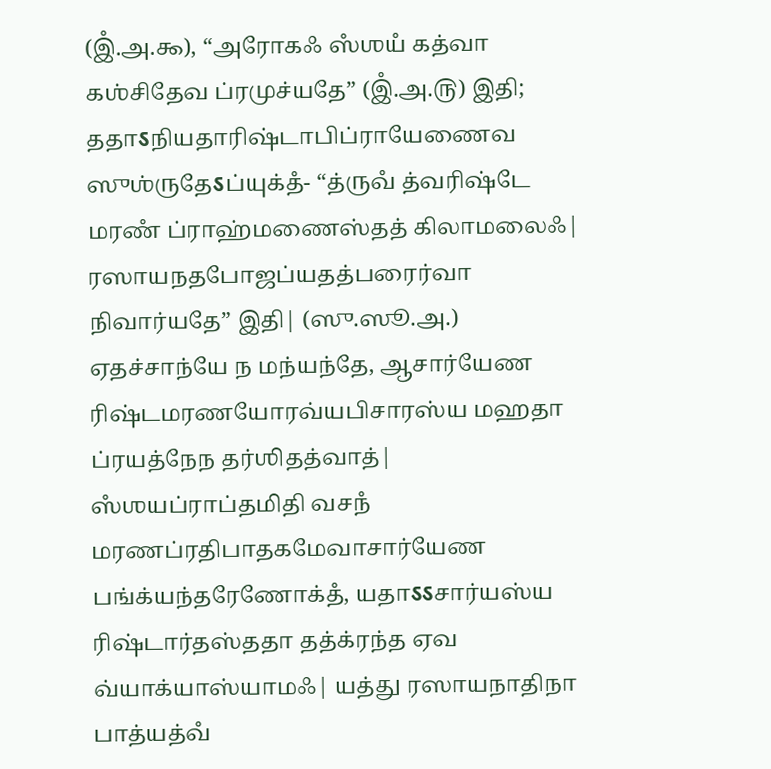(இஂ.அ.௯), “அரோகஃ ஸஂஶயஂ கத்வா கஶ்சிதேவ ப்ரமுச்யதே” (இஂ.அ.௫) இதி; ததாऽநியதாரிஷ்டாபிப்ராயேணைவ ஸுஶ்ருதேऽப்யுக்தஂ- “த்ருவஂ த்வரிஷ்டே மரணஂ ப்ராஹ்மணைஸ்தத் கிலாமலைஃ| ரஸாயநதபோஜப்யதத்பரைர்வா நிவார்யதே” இதி| (ஸு.ஸூ.அ.) ஏதச்சாந்யே ந மந்யந்தே, ஆசார்யேண ரிஷ்டமரணயோரவ்யபிசாரஸ்ய மஹதா ப்ரயத்நேந தர்ஶிதத்வாத்| ஸஂஶயப்ராப்தமிதி வசநஂ மரணப்ரதிபாதகமேவாசார்யேண பங்க்யந்தரேணோக்தஂ, யதாऽऽசார்யஸ்ய ரிஷ்டார்தஸ்ததா தத்க்ரந்த ஏவ வ்யாக்யாஸ்யாமஃ| யத்து ரஸாயநாதிநா பாத்யத்வஂ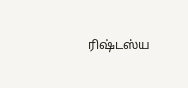ரிஷ்டஸ்ய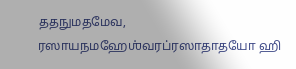ததநுமதமேவ, ரஸாயநமஹேஶ்வரப்ரஸாதாதயோ ஹி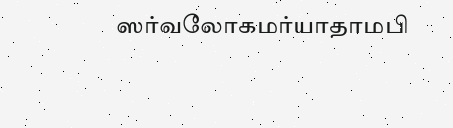ஸர்வலோகமர்யாதாமபி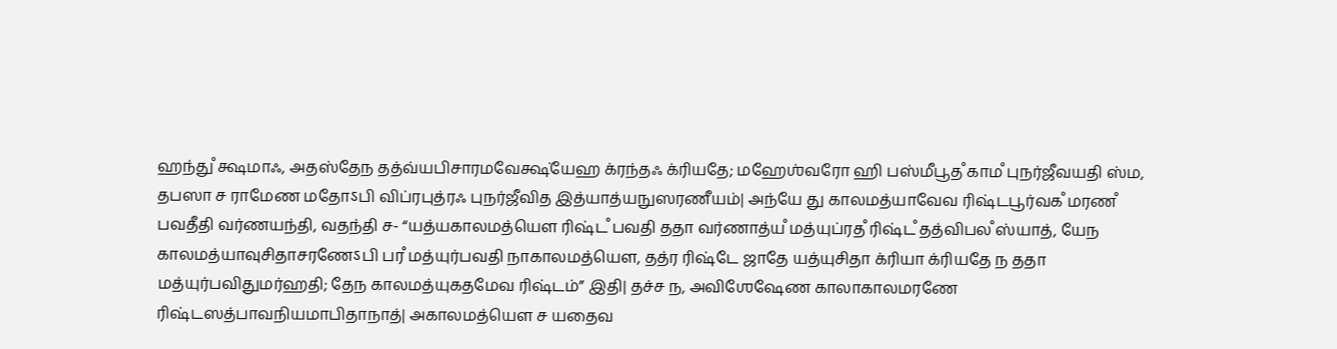ஹந்துஂ க்ஷமாஃ, அதஸ்தேந தத்வ்யபிசாரமவேக்ஷ்யேஹ க்ரந்தஃ க்ரியதே; மஹேஶ்வரோ ஹி பஸ்மீபூதஂ காமஂ புநர்ஜீவயதி ஸ்ம, தபஸா ச ராமேண மதோऽபி விப்ரபுத்ரஃ புநர்ஜீவித இத்யாத்யநுஸரணீயம்| அந்யே து காலமத்யாவேவ ரிஷ்டபூர்வகஂ மரணஂ பவதீதி வர்ணயந்தி, வதந்தி ச- “யத்யகாலமத்யௌ ரிஷ்டஂ பவதி ததா வர்ணாத்யஂ மத்யுப்ரதஂ ரிஷ்டஂ தத்விபலஂ ஸ்யாத், யேந காலமத்யாவுசிதாசரணேऽபி பரஂ மத்யுர்பவதி நாகாலமத்யௌ, தத்ர ரிஷ்டே ஜாதே யத்யுசிதா க்ரியா க்ரியதே ந ததா மத்யுர்பவிதுமர்ஹதி; தேந காலமத்யுகதமேவ ரிஷ்டம்” இதி| தச்ச ந, அவிஶேஷேண காலாகாலமரணே ரிஷ்டஸத்பாவநியமாபிதாநாத்| அகாலமத்யௌ ச யதைவ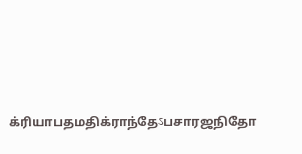க்ரியாபதமதிக்ராந்தேऽபசாரஜநிதோ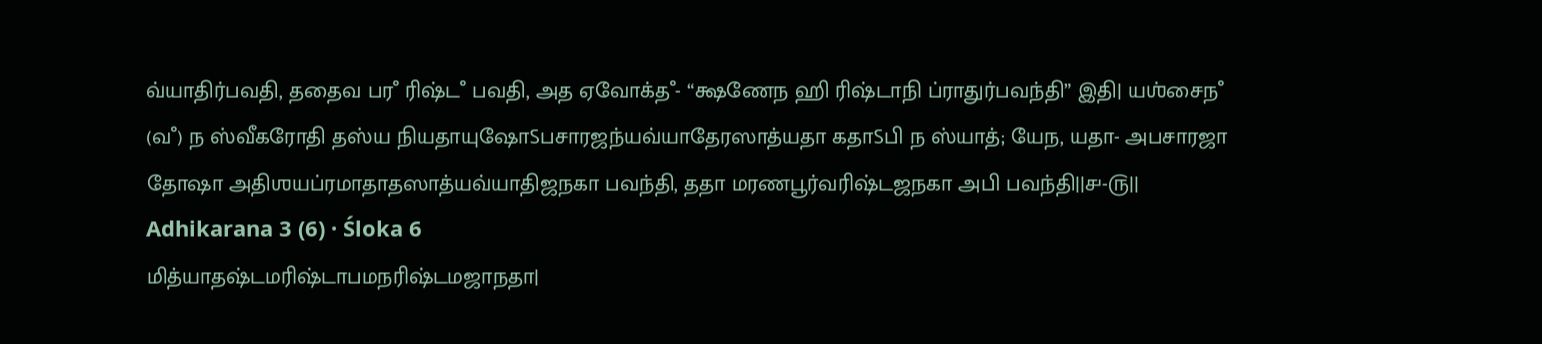வ்யாதிர்பவதி, ததைவ பரஂ ரிஷ்டஂ பவதி, அத ஏவோக்தஂ- “க்ஷணேந ஹி ரிஷ்டாநி ப்ராதுர்பவந்தி” இதி| யஶ்சைநஂ (வஂ) ந ஸ்வீகரோதி தஸ்ய நியதாயுஷோऽபசாரஜந்யவ்யாதேரஸாத்யதா கதாऽபி ந ஸ்யாத்; யேந, யதா- அபசாரஜா தோஷா அதிஶயப்ரமாதாதஸாத்யவ்யாதிஜநகா பவந்தி, ததா மரணபூர்வரிஷ்டஜநகா அபி பவந்தி||௪-௫||
Adhikarana 3 (6) · Śloka 6
மித்யாதஷ்டமரிஷ்டாபமநரிஷ்டமஜாநதா|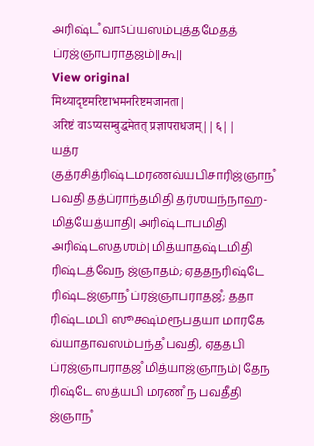அரிஷ்டஂ வாऽப்யஸம்புத்தமேதத் ப்ரஜ்ஞாபராதஜம்||௬||
View original
मिथ्यादृष्टमरिष्टाभमनरिष्टमजानता|
अरिष्टं वाऽप्यसम्बुद्धमेतत् प्रज्ञापराधजम्||६||
யத்ர குத்ரசித்ரிஷ்டமரணவ்யபிசாரிஜ்ஞாநஂ பவதி தத்ப்ராந்தமிதி தர்ஶயந்நாஹ- மித்யேத்யாதி| அரிஷ்டாபமிதி அரிஷ்டஸதஶம்| மித்யாதஷ்டமிதி ரிஷ்டத்வேந ஜ்ஞாதம்; ஏததநரிஷ்டே ரிஷ்டஜ்ஞாநஂ ப்ரஜ்ஞாபராதஜஂ; ததா ரிஷ்டமபி ஸூக்ஷ்மரூபதயா மாரகே வ்யாதாவஸம்பந்தஂ பவதி, ஏததபி ப்ரஜ்ஞாபராதஜஂ மித்யாஜ்ஞாநம்| தேந ரிஷ்டே ஸத்யபி மரணஂ ந பவதீதி ஜ்ஞாநஂ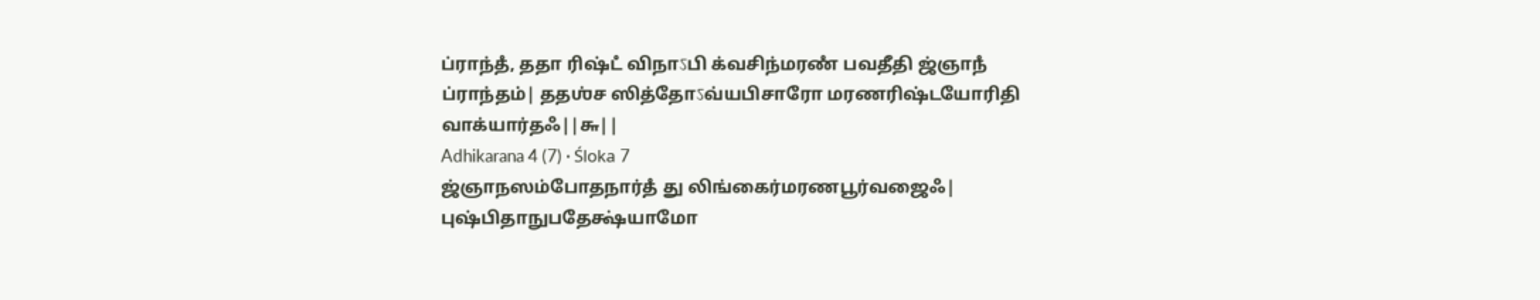ப்ராந்தஂ, ததா ரிஷ்டஂ விநாऽபி க்வசிந்மரணஂ பவதீதி ஜ்ஞாநஂ ப்ராந்தம்| ததஶ்ச ஸித்தோऽவ்யபிசாரோ மரணரிஷ்டயோரிதி வாக்யார்தஃ||௬||
Adhikarana 4 (7) · Śloka 7
ஜ்ஞாநஸம்போதநார்தஂ து லிங்கைர்மரணபூர்வஜைஃ|
புஷ்பிதாநுபதேக்ஷ்யாமோ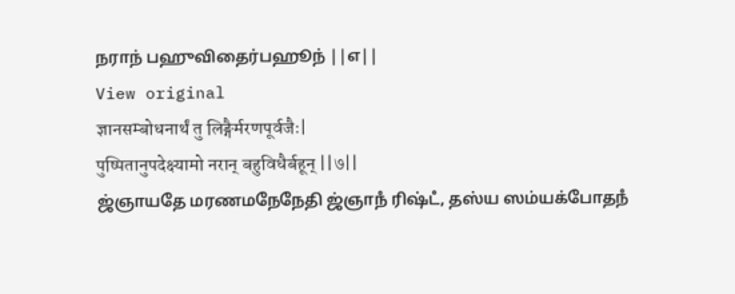நராந் பஹுவிதைர்பஹூந் ||௭||
View original
ज्ञानसम्बोधनार्थं तु लिङ्गैर्मरणपूर्वजैः|
पुष्पितानुपदेक्ष्यामो नरान् बहुविधैर्बहून् ||७||
ஜ்ஞாயதே மரணமநேநேதி ஜ்ஞாநஂ ரிஷ்டஂ, தஸ்ய ஸம்யக்போதநஂ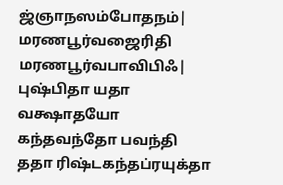ஜ்ஞாநஸம்போதநம்| மரணபூர்வஜைரிதி மரணபூர்வபாவிபிஃ| புஷ்பிதா யதா வக்ஷாதயோ கந்தவந்தோ பவந்தி ததா ரிஷ்டகந்தப்ரயுக்தா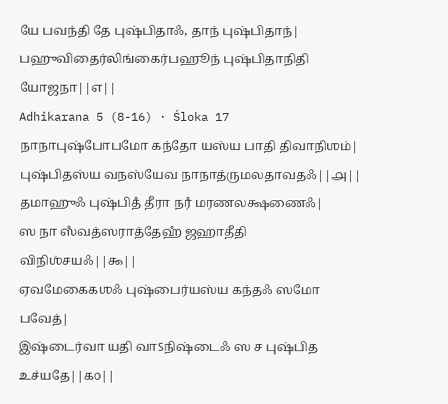யே பவந்தி தே புஷ்பிதாஃ, தாந் புஷ்பிதாந்| பஹுவிதைர்லிங்கைர்பஹூந் புஷ்பிதாநிதி யோஜநா||௭||
Adhikarana 5 (8-16) · Śloka 17
நாநாபுஷ்போபமோ கந்தோ யஸ்ய பாதி திவாநிஶம்|
புஷ்பிதஸ்ய வநஸ்யேவ நாநாத்ருமலதாவதஃ||௮||
தமாஹுஃ புஷ்பிதஂ தீரா நரஂ மரணலக்ஷணைஃ|
ஸ நா ஸஂவத்ஸராத்தேஹஂ ஜஹாதீதி விநிஶ்சயஃ||௯||
ஏவமேகைகஶஃ புஷ்பைர்யஸ்ய கந்தஃ ஸமோ பவேத்|
இஷ்டைர்வா யதி வாऽநிஷ்டைஃ ஸ ச புஷ்பித உச்யதே||௧௦||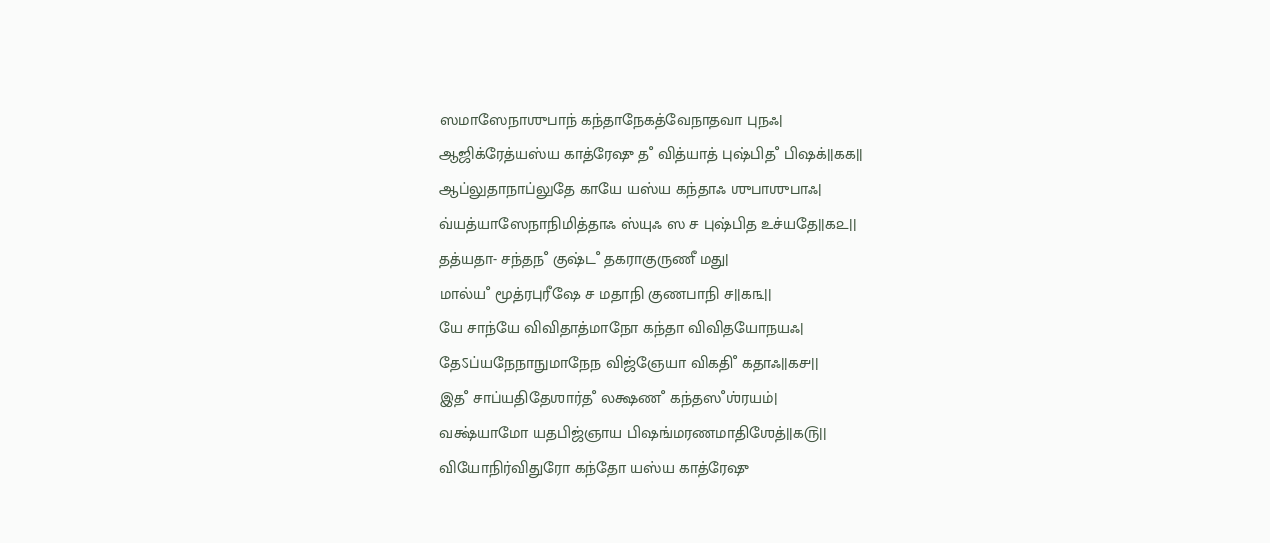ஸமாஸேநாஶுபாந் கந்தாநேகத்வேநாதவா புநஃ|
ஆஜிக்ரேத்யஸ்ய காத்ரேஷு தஂ வித்யாத் புஷ்பிதஂ பிஷக்||௧௧||
ஆப்லுதாநாப்லுதே காயே யஸ்ய கந்தாஃ ஶுபாஶுபாஃ|
வ்யத்யாஸேநாநிமித்தாஃ ஸ்யுஃ ஸ ச புஷ்பித உச்யதே||௧௨||
தத்யதா- சந்தநஂ குஷ்டஂ தகராகுருணீ மது|
மால்யஂ மூத்ரபுரீஷே ச மதாநி குணபாநி ச||௧௩||
யே சாந்யே விவிதாத்மாநோ கந்தா விவிதயோநயஃ|
தேऽப்யநேநாநுமாநேந விஜ்ஞேயா விகதிஂ கதாஃ||௧௪||
இதஂ சாப்யதிதேஶார்தஂ லக்ஷணஂ கந்தஸஂஶ்ரயம்|
வக்ஷ்யாமோ யதபிஜ்ஞாய பிஷங்மரணமாதிஶேத்||௧௫||
வியோநிர்விதுரோ கந்தோ யஸ்ய காத்ரேஷு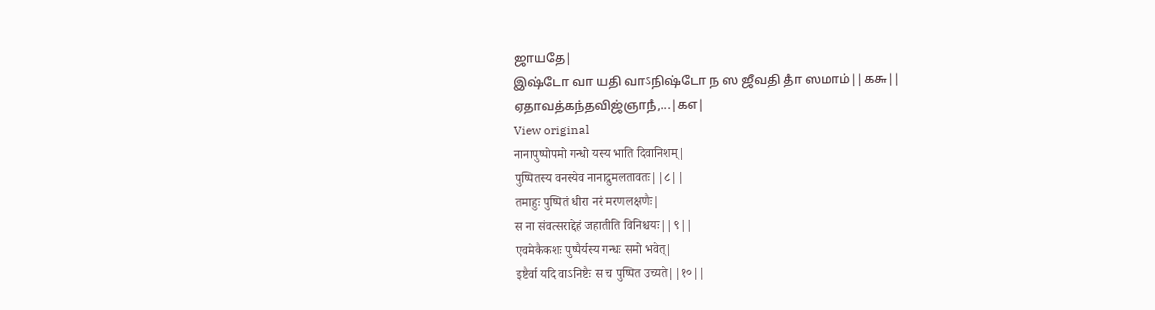ஜாயதே|
இஷ்டோ வா யதி வாऽநிஷ்டோ ந ஸ ஜீவதி தாஂ ஸமாம்||௧௬||
ஏதாவத்கந்தவிஜ்ஞாநஂ,...|௧௭|
View original
नानापुष्पोपमो गन्धो यस्य भाति दिवानिशम्|
पुष्पितस्य वनस्येव नानाद्रुमलतावतः||८||
तमाहुः पुष्पितं धीरा नरं मरणलक्षणैः|
स ना संवत्सराद्देहं जहातीति विनिश्चयः||९||
एवमेकैकशः पुष्पैर्यस्य गन्धः समो भवेत्|
इष्टैर्वा यदि वाऽनिष्टैः स च पुष्पित उच्यते||१०||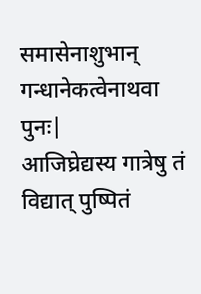समासेनाशुभान् गन्धानेकत्वेनाथवा पुनः|
आजिघ्रेद्यस्य गात्रेषु तं विद्यात् पुष्पितं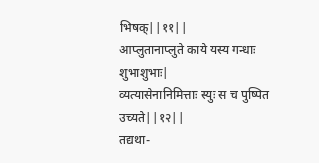भिषक्||११||
आप्लुतानाप्लुते काये यस्य गन्धाः शुभाशुभाः|
व्यत्यासेनानिमित्ताः स्युः स च पुष्पित उच्यते||१२||
तद्यथा-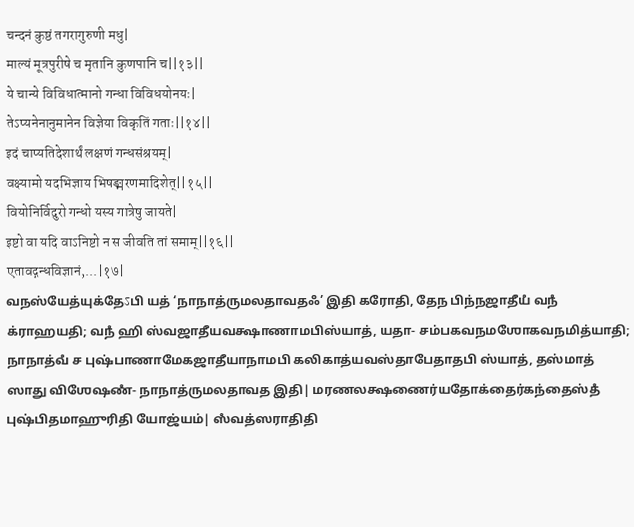चन्दनं कुष्ठं तगरागुरुणी मधु|
माल्यं मूत्रपुरीषे च मृतानि कुणपानि च||१३||
ये चान्ये विविधात्मानो गन्धा विविधयोनयः|
तेऽप्यनेनानुमानेन विज्ञेया विकृतिं गताः||१४||
इदं चाप्यतिदेशार्थं लक्षणं गन्धसंश्रयम्|
वक्ष्यामो यदभिज्ञाय भिषङ्मरणमादिशेत्||१५||
वियोनिर्विदुरो गन्धो यस्य गात्रेषु जायते|
इष्टो वा यदि वाऽनिष्टो न स जीवति तां समाम्||१६||
एतावद्गन्धविज्ञानं,...|१७|
வநஸ்யேத்யுக்தேऽபி யத் ‘நாநாத்ருமலதாவதஃ’ இதி கரோதி, தேந பிந்நஜாதீயஂ வநஂ க்ராஹயதி; வநஂ ஹி ஸ்வஜாதீயவக்ஷாணாமபிஸ்யாத், யதா- சம்பகவநமஶோகவநமித்யாதி; நாநாத்வஂ ச புஷ்பாணாமேகஜாதீயாநாமபி கலிகாத்யவஸ்தாபேதாதபி ஸ்யாத், தஸ்மாத் ஸாது விஶேஷணஂ- நாநாத்ருமலதாவத இதி| மரணலக்ஷணைர்யதோக்தைர்கந்தைஸ்தஂ புஷ்பிதமாஹுரிதி யோஜ்யம்| ஸஂவத்ஸராதிதி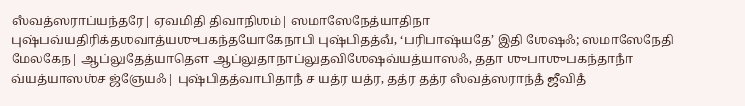ஸஂவத்ஸராப்யந்தரே| ஏவமிதி திவாநிஶம்| ஸமாஸேநேத்யாதிநா புஷ்பவ்யதிரிக்தஶவாத்யஶுபகந்தயோகேநாபி புஷ்பிதத்வஂ, ‘பரிபாஷ்யதே’ இதி ஶேஷஃ; ஸமாஸேநேதி மேலகேந| ஆப்லுதேத்யாதௌ ஆப்லுதாநாப்லுதவிஶேஷவ்யத்யாஸஃ, ததா ஶுபாஶுபகந்தாநாஂ வ்யத்யாஸஶ்ச ஜ்ஞேயஃ| புஷ்பிதத்வாபிதாநஂ ச யத்ர யத்ர, தத்ர தத்ர ஸஂவத்ஸராந்தஂ ஜீவிதஂ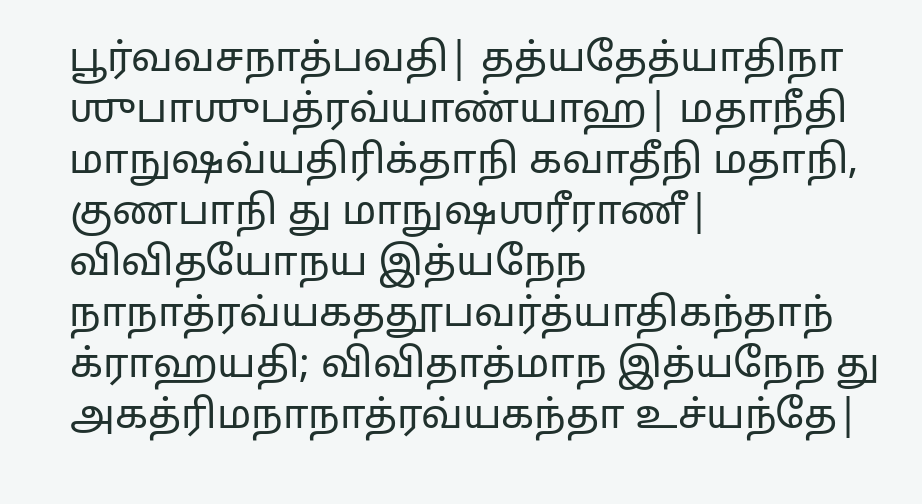பூர்வவசநாத்பவதி| தத்யதேத்யாதிநா ஶுபாஶுபத்ரவ்யாண்யாஹ| மதாநீதி மாநுஷவ்யதிரிக்தாநி கவாதீநி மதாநி, குணபாநி து மாநுஷஶரீராணீ| விவிதயோநய இத்யநேந நாநாத்ரவ்யகததூபவர்த்யாதிகந்தாந் க்ராஹயதி; விவிதாத்மாந இத்யநேந து அகத்ரிமநாநாத்ரவ்யகந்தா உச்யந்தே|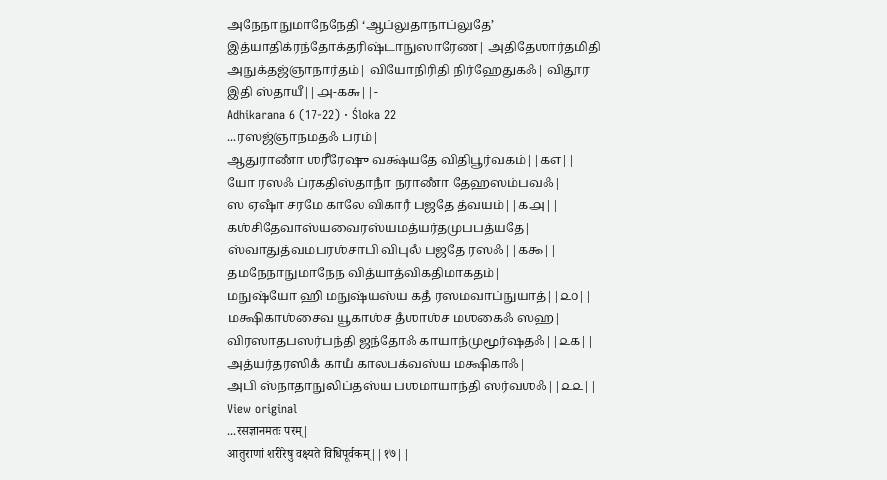அநேநாநுமாநேநேதி ‘ஆப்லுதாநாப்லுதே’ இத்யாதிக்ரந்தோக்தரிஷ்டாநுஸாரேண| அதிதேஶார்தமிதி அநுக்தஜ்ஞாநார்தம்| வியோநிரிதி நிர்ஹேதுகஃ| விதூர இதி ஸ்தாயீ||௮-௧௬||-
Adhikarana 6 (17-22) · Śloka 22
...ரஸஜ்ஞாநமதஃ பரம்|
ஆதுராணாஂ ஶரீரேஷு வக்ஷ்யதே விதிபூர்வகம்||௧௭||
யோ ரஸஃ ப்ரகதிஸ்தாநாஂ நராணாஂ தேஹஸம்பவஃ|
ஸ ஏஷாஂ சரமே காலே விகாரஂ பஜதே த்வயம்||௧௮||
கஶ்சிதேவாஸ்யவைரஸ்யமத்யர்தமுபபத்யதே|
ஸ்வாதுத்வமபரஶ்சாபி விபுலஂ பஜதே ரஸஃ||௧௯||
தமநேநாநுமாநேந வித்யாத்விகதிமாகதம்|
மநுஷ்யோ ஹி மநுஷ்யஸ்ய கதஂ ரஸமவாப்நுயாத்||௨௦||
மக்ஷிகாஶ்சைவ யூகாஶ்ச தஂஶாஶ்ச மஶகைஃ ஸஹ|
விரஸாதபஸர்பந்தி ஜந்தோஃ காயாந்முமூர்ஷதஃ||௨௧||
அத்யர்தரஸிகஂ காயஂ காலபக்வஸ்ய மக்ஷிகாஃ|
அபி ஸ்நாதாநுலிப்தஸ்ய பஶமாயாந்தி ஸர்வஶஃ||௨௨||
View original
...रसज्ञानमतः परम्|
आतुराणां शरीरेषु वक्ष्यते विधिपूर्वकम्||१७||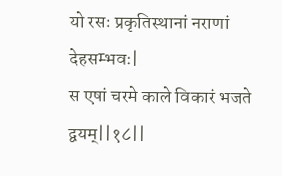यो रसः प्रकृतिस्थानां नराणां देहसम्भवः|
स एषां चरमे काले विकारं भजते द्वयम्||१८||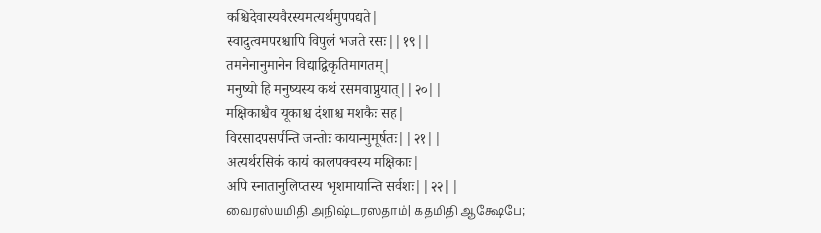कश्चिदेवास्यवैरस्यमत्यर्थमुपपद्यते|
स्वादुत्वमपरश्चापि विपुलं भजते रसः||१९||
तमनेनानुमानेन विद्याद्विकृतिमागतम्|
मनुष्यो हि मनुष्यस्य कथं रसमवाप्नुयात्||२०||
मक्षिकाश्चैव यूकाश्च दंशाश्च मशकैः सह|
विरसादपसर्पन्ति जन्तोः कायान्मुमूर्षतः||२१||
अत्यर्थरसिकं कायं कालपक्वस्य मक्षिकाः|
अपि स्नातानुलिप्तस्य भृशमायान्ति सर्वशः||२२||
வைரஸ்யமிதி அநிஷ்டரஸதாம்| கதமிதி ஆக்ஷேபே;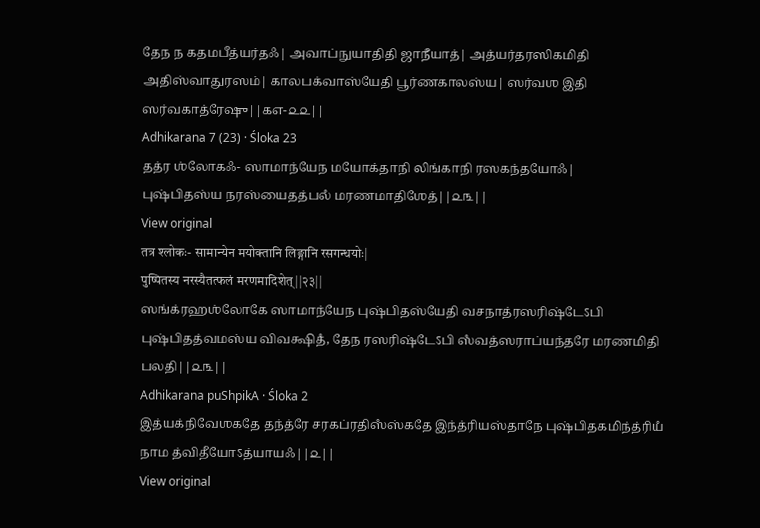தேந ந கதமபீத்யர்தஃ| அவாப்நுயாதிதி ஜாநீயாத்| அத்யர்தரஸிகமிதி அதிஸ்வாதுரஸம்| காலபக்வாஸ்யேதி பூர்ணகாலஸ்ய| ஸர்வஶ இதி ஸர்வகாத்ரேஷு||௧௭-௨௨||
Adhikarana 7 (23) · Śloka 23
தத்ர ஶ்லோகஃ- ஸாமாந்யேந மயோக்தாநி லிங்காநி ரஸகந்தயோஃ|
புஷ்பிதஸ்ய நரஸ்யைதத்பலஂ மரணமாதிஶேத்||௨௩||
View original
तत्र श्लोकः- सामान्येन मयोक्तानि लिङ्गानि रसगन्धयोः|
पुष्पितस्य नरस्यैतत्फलं मरणमादिशेत्||२३||
ஸங்க்ரஹஶ்லோகே ஸாமாந்யேந புஷ்பிதஸ்யேதி வசநாத்ரஸரிஷ்டேऽபி புஷ்பிதத்வமஸ்ய விவக்ஷிதஂ, தேந ரஸரிஷ்டேऽபி ஸஂவத்ஸராப்யந்தரே மரணமிதி பலதி||௨௩||
Adhikarana puShpikA · Śloka 2
இத்யக்நிவேஶகதே தந்த்ரே சரகப்ரதிஸஂஸ்கதே இந்த்ரியஸ்தாநே புஷ்பிதகமிந்த்ரியஂ நாம த்விதீயோऽத்யாயஃ||௨||
View original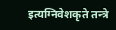इत्यग्निवेशकृते तन्त्रे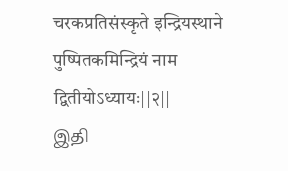चरकप्रतिसंस्कृते इन्द्रियस्थाने पुष्पितकमिन्द्रियं नाम द्वितीयोऽध्यायः||२||
இதி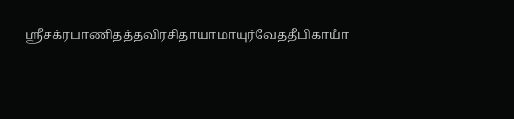ஶ்ரீசக்ரபாணிதத்தவிரசிதாயாமாயுர்வேததீபிகாயாஂ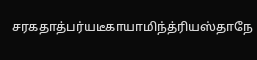சரகதாத்பர்யடீகாயாமிந்த்ரியஸ்தாநே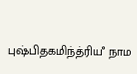புஷ்பிதகமிந்த்ரியஂ நாம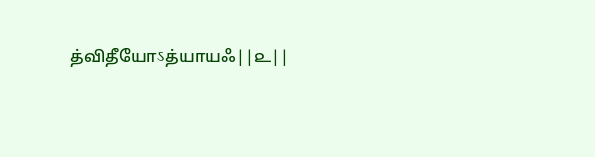த்விதீயோऽத்யாயஃ||௨||